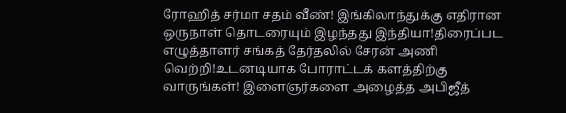ரோஹித் சர்மா சதம் வீண்! இங்கிலாந்துக்கு எதிரான ஒருநாள் தொடரையும் இழந்தது இந்தியா!திரைப்பட எழுத்தாளர் சங்கத் தேர்தலில் சேரன் அணி வெற்றி!உடனடியாக போராட்டக் களத்திற்கு வாருங்கள்! இளைஞர்களை அழைத்த அபிஜீத்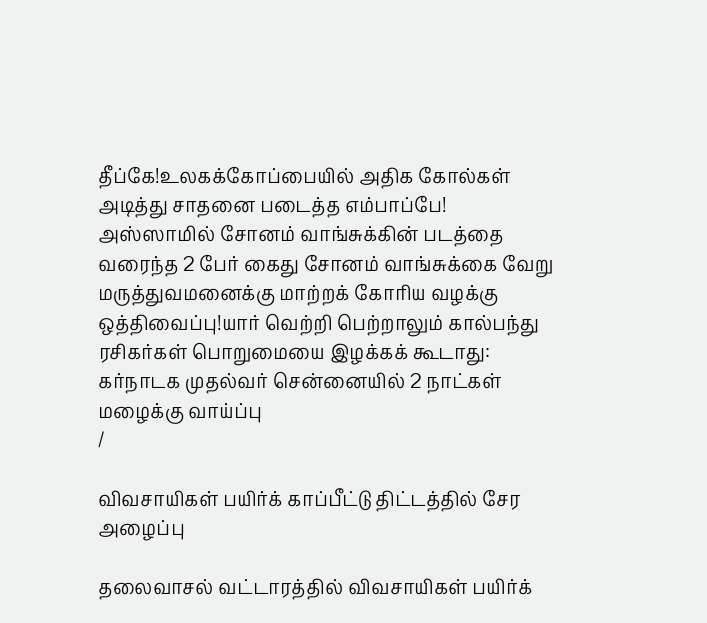தீப்கே!உலகக்கோப்பையில் அதிக கோல்கள் அடித்து சாதனை படைத்த எம்பாப்பே! அஸ்ஸாமில் சோனம் வாங்சுக்கின் படத்தை வரைந்த 2 பேர் கைது சோனம் வாங்சுக்கை வேறு மருத்துவமனைக்கு மாற்றக் கோரிய வழக்கு ஒத்திவைப்பு!யார் வெற்றி பெற்றாலும் கால்பந்து ரசிகர்கள் பொறுமையை இழக்கக் கூடாது: கர்நாடக முதல்வர் சென்னையில் 2 நாட்கள் மழைக்கு வாய்ப்பு
/

விவசாயிகள் பயிர்க் காப்பீட்டு திட்டத்தில் சேர அழைப்பு

தலைவாசல் வட்டாரத்தில் விவசாயிகள் பயிர்க்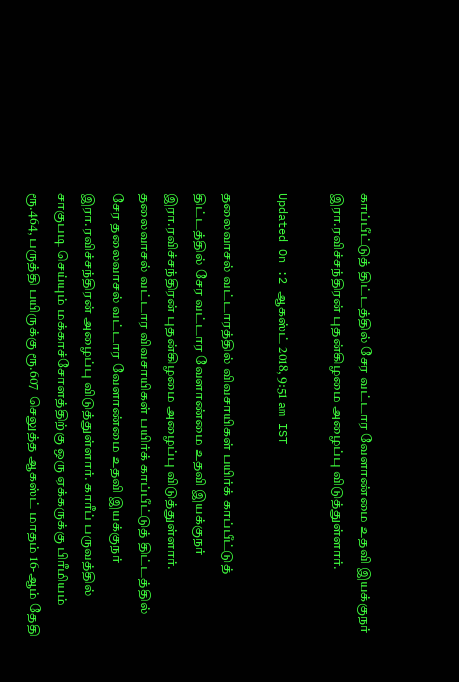காப்பீட்டுத் திட்டத்தில் சேர வட்டார வேளாண்மை உதவி இயக்குநர் இரா.ரவிச்சந்திரன் புதன்கிழமை அழைப்பு விடுத்துள்ளார்.

Updated On :2 ஆகஸ்ட் 2018, 9:51 am IST

தலைவாசல் வட்டாரத்தில் விவசாயிகள் பயிர்க் காப்பீட்டுத் திட்டத்தில் சேர வட்டார வேளாண்மை உதவி இயக்குநர் இரா.ரவிச்சந்திரன் புதன்கிழமை அழைப்பு விடுத்துள்ளார்.
தலைவாசல் வட்டார விவசாயிகள் பயிர்க் காப்பீட்டுத் திட்டத்தில் சேர தலைவாசல் வட்டார வேளாண்மை உதவி இயக்குநர் இரா.ரவிச்சந்திரன் அழைப்பு விடுத்துள்ளார். காரீப் பருவத்தில் சாகுபடி செய்யும் மக்காச்சோளத்திற்கு ஒரு ஏக்கருக்கு பிரீமியம் ரூ.464, பருத்தி பயிருக்கு ரூ.607  செலுத்த ஆகஸ்ட் மாதம் 16-ஆம் தேதி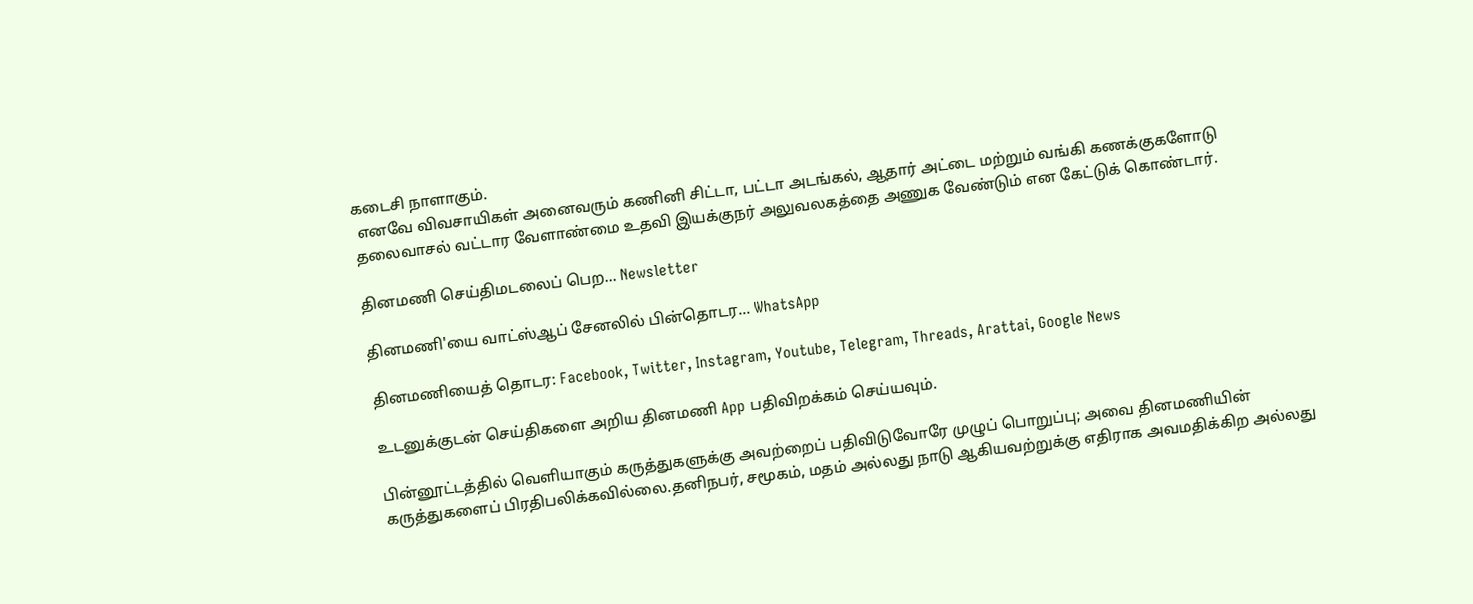கடைசி நாளாகும்.
 எனவே விவசாயிகள் அனைவரும் கணினி சிட்டா, பட்டா அடங்கல், ஆதார் அட்டை மற்றும் வங்கி கணக்குகளோடு தலைவாசல் வட்டார வேளாண்மை உதவி இயக்குநர் அலுவலகத்தை அணுக வேண்டும் என கேட்டுக் கொண்டார்.

தினமணி செய்திமடலைப் பெற... Newsletter

தினமணி'யை வாட்ஸ்ஆப் சேனலில் பின்தொடர... WhatsApp

தினமணியைத் தொடர: Facebook, Twitter, Instagram, Youtube, Telegram, Threads, Arattai, Google News

உடனுக்குடன் செய்திகளை அறிய தினமணி App பதிவிறக்கம் செய்யவும்.

பின்னூட்டத்தில் வெளியாகும் கருத்துகளுக்கு அவற்றைப் பதிவிடுவோரே முழுப் பொறுப்பு; அவை தினமணியின் கருத்துகளைப் பிரதிபலிக்கவில்லை.தனிநபர், சமூகம், மதம் அல்லது நாடு ஆகியவற்றுக்கு எதிராக அவமதிக்கிற அல்லது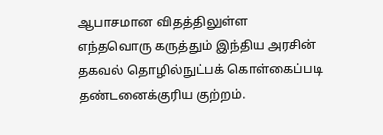ஆபாசமான விதத்திலுள்ள எந்தவொரு கருத்தும் இந்திய அரசின் தகவல் தொழில்நுட்பக் கொள்கைப்படி தண்டனைக்குரிய குற்றம்.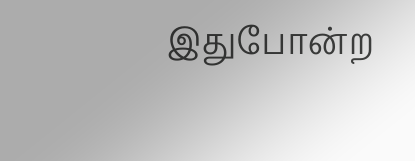இதுபோன்ற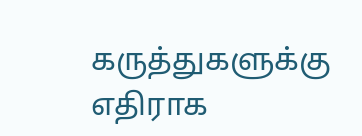கருத்துகளுக்கு எதிராக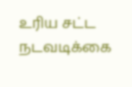உரிய சட்ட நடவடிக்கை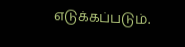எடுக்கப்படும்.